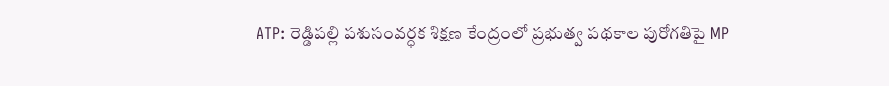ATP: రెడ్డిపల్లి పశుసంవర్ధక శిక్షణ కేంద్రంలో ప్రభుత్వ పథకాల పురోగతిపై MP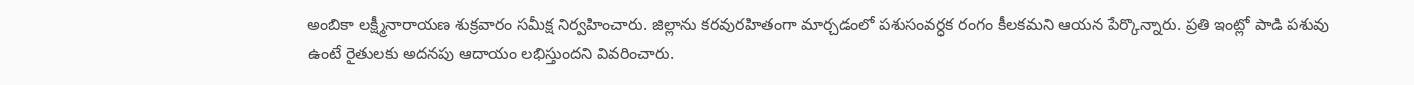అంబికా లక్ష్మీనారాయణ శుక్రవారం సమీక్ష నిర్వహించారు. జిల్లాను కరవురహితంగా మార్చడంలో పశుసంవర్ధక రంగం కీలకమని ఆయన పేర్కొన్నారు. ప్రతి ఇంట్లో పాడి పశువు ఉంటే రైతులకు అదనపు ఆదాయం లభిస్తుందని వివరించారు.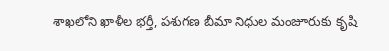శాఖలోని ఖాళీల భర్తీ, పశుగణ బీమా నిధుల మంజూరుకు కృషి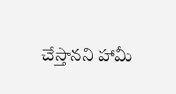చేస్తానని హామీ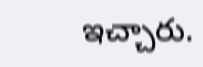ఇచ్చారు.